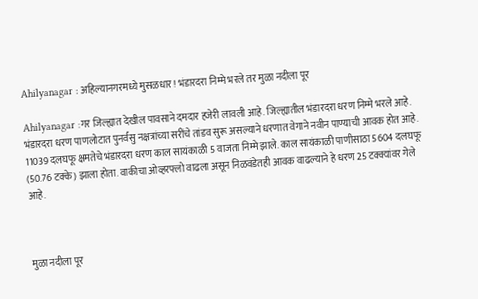Ahilyanagar : अहिल्यानगरमध्ये मुसळधार ! भंडारदरा निम्मे भरले तर मुळा नदीला पूर

Ahilyanagar :गर जिल्ह्यात देखील पावसाने दमदार हजेरी लावली आहे. जिल्ह्यातील भंडारदरा धरण निम्मे भरले आहे. भंडारदरा धरण पाणलोटात पुनर्वसु नक्षत्रांच्या सरींचे तांडव सुरू असल्याने धरणात वेगाने नवीन पाण्याची आवक होत आहे. 11039 दलघफू क्षमतेचे भंडारदरा धरण काल सायंकाळी 5 वाजता निम्मे झाले. काल सायंकाळी पाणीसाठा 5604 दलघफू (50.76 टक्के) झाला होता. वाकीचा ओव्हरफ्लो वाढला असून निळवंडेतही आवक वाढल्याने हे धरण 25 टक्क्यांवर गेले आहे.



मुळा नदीला पूर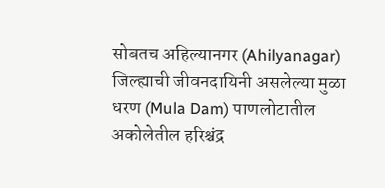सोबतच अहिल्यानगर (Ahilyanagar) जिल्ह्याची जीवनदायिनी असलेल्या मुळा धरण (Mula Dam) पाणलोटातील अकोलेतील हरिश्चंद्र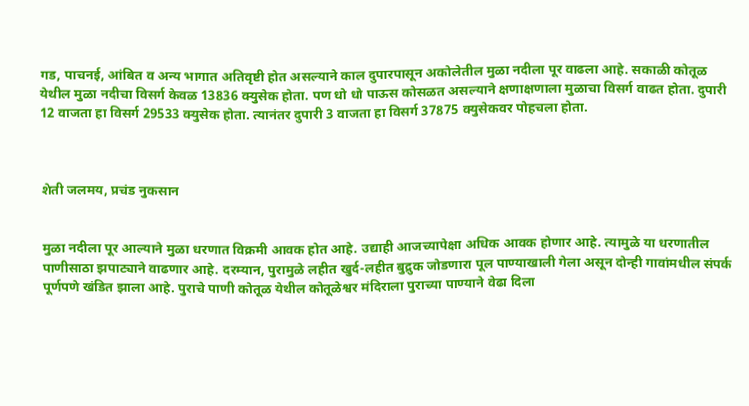गड, पाचनई, आंबित व अन्य भागात अतिवृष्टी होत असल्याने काल दुपारपासून अकोलेतील मुळा नदीला पूर वाढला आहे. सकाळी कोतूळ येथील मुळा नदीचा विसर्ग केवळ 13836 क्युसेक होता. पण धो धो पाऊस कोसळत असल्याने क्षणाक्षणाला मुळाचा विसर्ग वाढत होता. दुपारी 12 वाजता हा विसर्ग 29533 क्युसेक होता. त्यानंतर दुपारी 3 वाजता हा विसर्ग 37875 क्युसेकवर पोहचला होता.



शेती जलमय, प्रचंड नुकसान


मुळा नदीला पूर आल्याने मुळा धरणात विक्रमी आवक होत आहे. उद्याही आजच्यापेक्षा अधिक आवक होणार आहे. त्यामुळे या धरणातील पाणीसाठा झपाट्याने वाढणार आहे. दरम्यान, पुरामुळे लहीत खुर्द-लहीत बुद्रुक जोडणारा पूल पाण्याखाली गेला असून दोन्ही गावांमधील संपर्क पूर्णपणे खंडित झाला आहे. पुराचे पाणी कोतूळ येथील कोतूळेश्वर मंदिराला पुराच्या पाण्याने वेढा दिला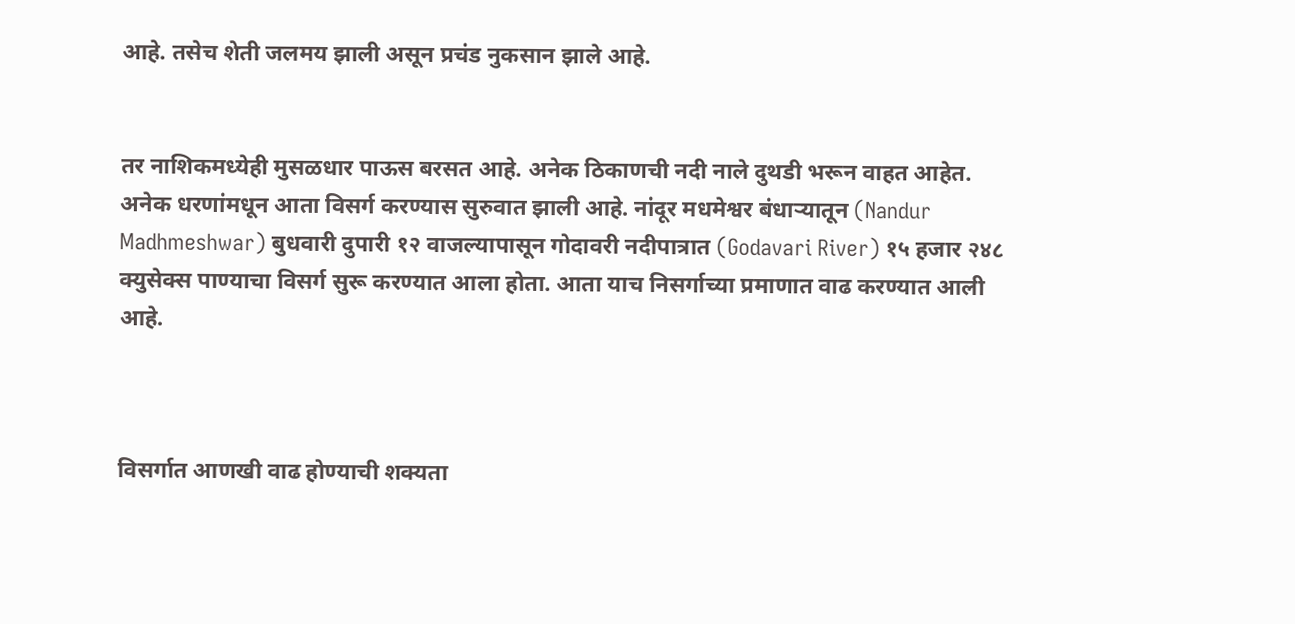आहे. तसेच शेती जलमय झाली असून प्रचंड नुकसान झाले आहे.


तर नाशिकमध्येही मुसळधार पाऊस बरसत आहे. अनेक ठिकाणची नदी नाले दुथडी भरून वाहत आहेत. अनेक धरणांमधून आता विसर्ग करण्यास सुरुवात झाली आहे. नांदूर मधमेश्वर बंधाऱ्यातून (Nandur Madhmeshwar) बुधवारी दुपारी १२ वाजल्यापासून गोदावरी नदीपात्रात (Godavari River) १५ हजार २४८ क्युसेक्स पाण्याचा विसर्ग सुरू करण्यात आला होता. आता याच निसर्गाच्या प्रमाणात वाढ करण्यात आली आहे.



विसर्गात आणखी वाढ होण्याची शक्यता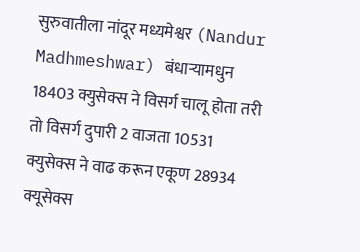सुरुवातीला नांदूर मध्यमेश्वर (Nandur Madhmeshwar) बंधाऱ्यामधुन 18403 क्युसेक्स ने विसर्ग चालू होता तरी तो विसर्ग दुपारी 2 वाजता 10531 क्युसेक्स ने वाढ करून एकूण 28934 क्यूसेक्स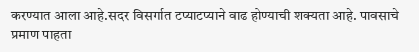करण्यात आला आहे.सदर विसर्गात टप्याटप्याने वाढ होण्याची शक्यता आहे. पावसाचे प्रमाण पाहता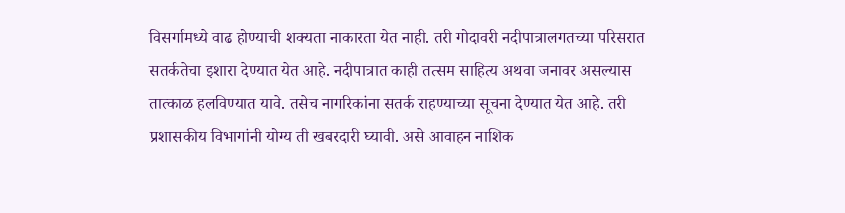विसर्गामध्ये वाढ होण्याची शक्यता नाकारता येत नाही. तरी गोदावरी नदीपात्रालगतच्या परिसरात सतर्कतेचा इशारा देण्यात येत आहे. नदीपात्रात काही तत्सम साहित्य अथवा जनावर असल्यास तात्काळ हलविण्यात यावे. तसेच नागरिकांना सतर्क राहण्याच्या सूचना देण्यात येत आहे. तरी प्रशासकीय विभागांनी योग्य ती खबरदारी घ्यावी. असे आवाहन नाशिक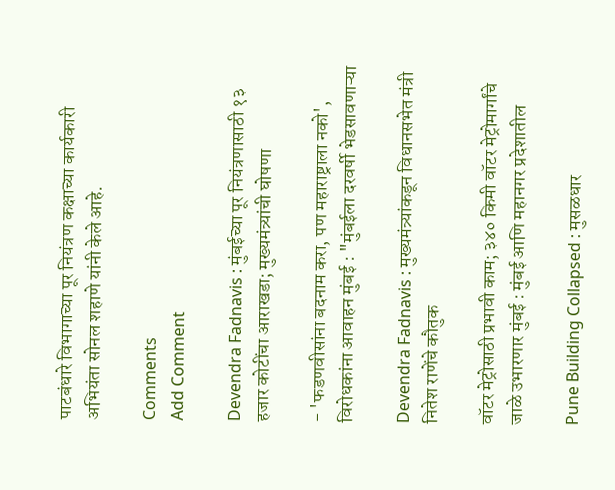पाटबंधारे विभागाच्या पूर नियंत्रण कक्षाच्या कार्यकारी अभियंता सोनल शहाणे यांनी केले आहे.

Comments
Add Comment

Devendra Fadnavis : मुंबईच्या पूर नियंत्रणासाठी १३ हजार कोटींचा आराखडा; मुख्यमंत्र्यांची घोषणा

- 'फडणवीसांना बदनाम करा, पण महाराष्ट्राला नको', विरोधकांना आवाहन मुंबई : "मुंबईला दरवर्षी भेडसावणाऱ्या

Devendra Fadnavis : मुख्यमंत्र्यांकडून विधानसभेत मंत्री नितेश राणेंचे कौतुक

वॉटर मेट्रोसाठी प्रभावी काम; ३४० किमी वॉटर मेट्रोमार्गांचे जाळे उभारणार मुंबई : मुंबई आणि महानगर प्रदेशातील

Pune Building Collapsed : मुसळधार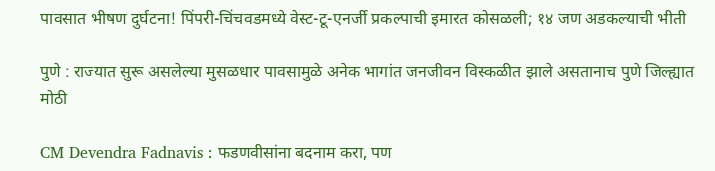पावसात भीषण दुर्घटना! पिंपरी-चिंचवडमध्ये वेस्ट-टू-एनर्जी प्रकल्पाची इमारत कोसळली; १४ जण अडकल्याची भीती

पुणे : राज्यात सुरू असलेल्या मुसळधार पावसामुळे अनेक भागांत जनजीवन विस्कळीत झाले असतानाच पुणे जिल्ह्यात मोठी

CM Devendra Fadnavis : फडणवीसांना बदनाम करा, पण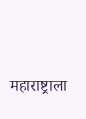महाराष्ट्राला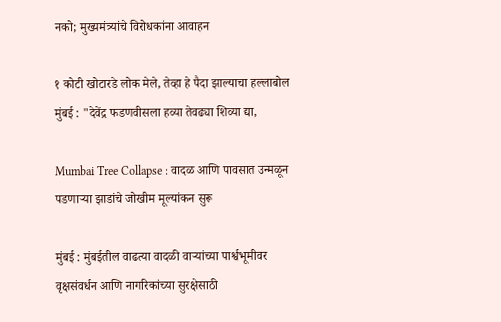नको; मुख्यमंत्र्यांचे विरोधकांना आवाहन

१ कोटी खोटारडे लोक मेले, तेव्हा हे पैदा झाल्याचा हल्लाबोल मुंबई : "देवेंद्र फडणवीसला हव्या तेवढ्या शिव्या द्या,

Mumbai Tree Collapse : वादळ आणि पावसात उन्मळून पडणाऱ्या झाडांचे जोखीम मूल्यांकन सुरू

मुंबई : मुंबईतील वाढत्या वादळी वाऱ्यांच्या पार्श्वभूमीवर वृक्षसंवर्धन आणि नागरिकांच्या सुरक्षेसाठी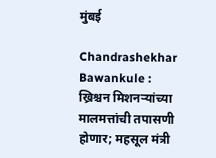मुंबई

Chandrashekhar Bawankule : ख्रिश्चन मिशनऱ्यांच्या मालमत्तांची तपासणी होणार; महसूल मंत्री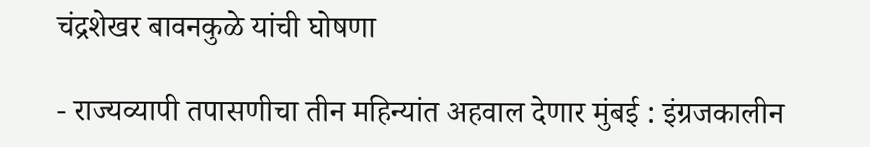चंद्रशेखर बावनकुळे यांची घोषणा

- राज्यव्यापी तपासणीचा तीन महिन्यांत अहवाल देणार मुंबई : इंग्रजकालीन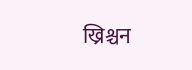ख्रिश्चन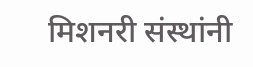मिशनरी संस्थांनी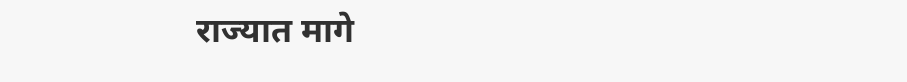राज्यात मागे